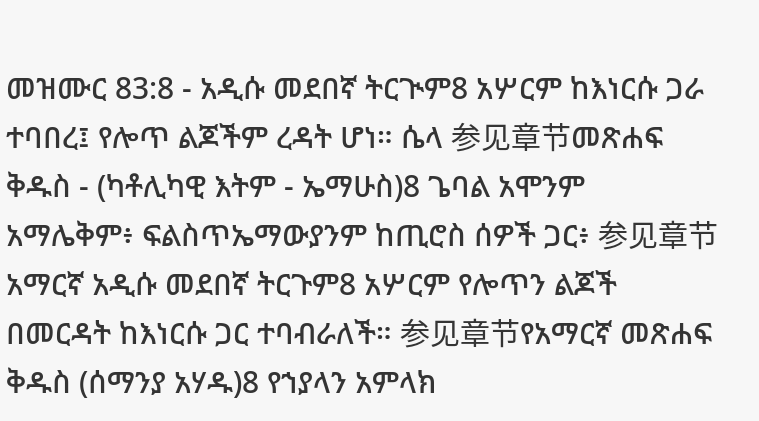መዝሙር 83:8 - አዲሱ መደበኛ ትርጒም8 አሦርም ከእነርሱ ጋራ ተባበረ፤ የሎጥ ልጆችም ረዳት ሆነ። ሴላ 参见章节መጽሐፍ ቅዱስ - (ካቶሊካዊ እትም - ኤማሁስ)8 ጌባል አሞንም አማሌቅም፥ ፍልስጥኤማውያንም ከጢሮስ ሰዎች ጋር፥ 参见章节አማርኛ አዲሱ መደበኛ ትርጉም8 አሦርም የሎጥን ልጆች በመርዳት ከእነርሱ ጋር ተባብራለች። 参见章节የአማርኛ መጽሐፍ ቅዱስ (ሰማንያ አሃዱ)8 የኀያላን አምላክ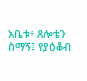አቤቱ፥ ጸሎቴን ስማኝ፤ የያዕቆብ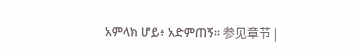አምላክ ሆይ፥ አድምጠኝ። 参见章节 |